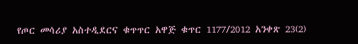የጦር መሳሪያ አስተዲደርና ቁጥጥር አዋጅ ቁጥር 1177/2012 አንቀጽ 23(2)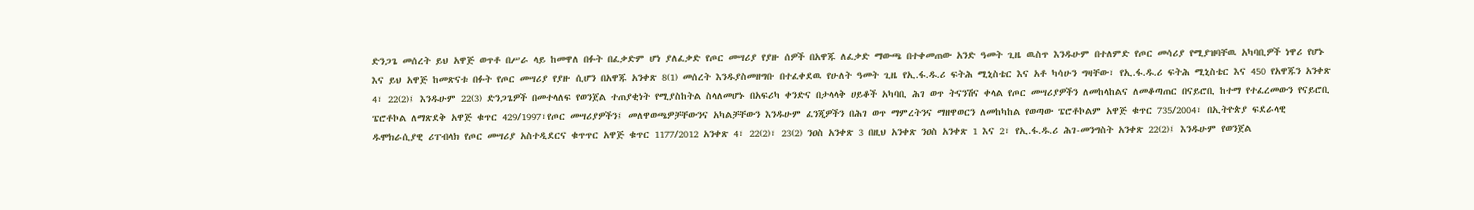ድንጋጌ መሰረት ይህ አዋጅ ወጥቶ በሥራ ላይ ከመዋለ በፉት በፈቃድም ሆነ ያለፈቃድ የጦር መሣሪያ የያዙ ሰዎች በአዋጁ ለፈቃድ ማውጫ በተቀመጠው አንድ ዓመት ጊዜ ዉስጥ እንዱሁም በተለምድ የጦር መሳሪያ የሚያዝባቸዉ አካባቢዎች ነዋሪ የሆኑ እና ይህ አዋጅ ከመጽናቱ በፉት የጦር መሣሪያ የያዙ ሲሆን በአዋጁ አንቀጽ 8(1) መሰረት እንዱያስመዘግቡ በተፈቀደዉ የሁለት ዓመት ጊዜ የኢ.ፋ.ዱ.ሪ ፍትሕ ሚኒስቴር እና አቶ ካሳሁን ግዛቸው፣ የኢ.ፋ.ዱ.ሪ ፍትሕ ሚኒስቴር እና 450 የአዋጁን አንቀጽ 4፣ 22(2)፤ እንዱሁም 22(3) ድንጋጌዎች በመተላለፍ የወንጀል ተጠያቂነት የሚያስከትል ስላለመሆኑ በአፍሪካ ቀንድና በታላላቅ ሀይቆች አካባቢ ሕገ ወጥ ትናንሽና ቀላል የጦር መሣሪያዎችን ለመከላከልና ለመቆጣጠር በናይሮቢ ከተማ የተፈረመውን የናይሮቢ ፔሮቶኮል ለማጽደቅ አዋጅ ቁጥር 429/1997፣የጦር መሣሪያዎችን፤ መለዋወጫዎቻቸውንና አካልቻቸውን እንዱሁም ፈንጂዎችን በሕገ ወጥ ማምረትንና ማዘዋወርን ለመከካከል የወጣው ፔሮቶኮልም አዋጅ ቁጥር 735/2004፣ በኢትዮጵያ ፍደራላዊ ዱሞክራሲያዊ ሪፐብላክ የጦር መሣሪያ አስተዲደርና ቁጥጥር አዋጅ ቁጥር 1177/2012 አንቀጽ 4፣ 22(2)፣ 23(2) ንዐስ አንቀጽ 3 በዚህ አንቀጽ ንዐስ አንቀጽ 1 እና 2፣ የኢ.ፋ.ዱ.ሪ ሕገ-መንግስት አንቀጽ 22(2)፤ እንዱሁም የወንጀል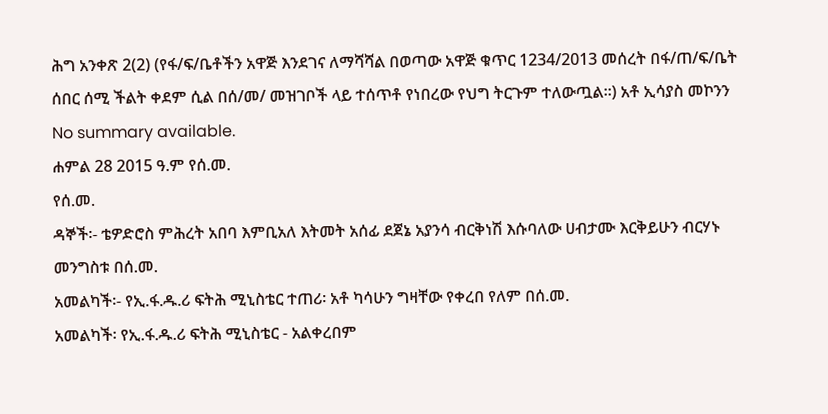ሕግ አንቀጽ 2(2) (የፋ/ፍ/ቤቶችን አዋጅ እንደገና ለማሻሻል በወጣው አዋጅ ቁጥር 1234/2013 መሰረት በፋ/ጠ/ፍ/ቤት ሰበር ሰሚ ችልት ቀደም ሲል በሰ/መ/ መዝገቦች ላይ ተሰጥቶ የነበረው የህግ ትርጉም ተለውጧል።) አቶ ኢሳያስ መኮንን
No summary available.
ሐምል 28 2015 ዓ.ም የሰ.መ.
የሰ.መ.
ዳኞች፡- ቴዎድሮስ ምሕረት አበባ እምቢአለ እትመት አሰፊ ደጀኔ አያንሳ ብርቅነሽ እሱባለው ሀብታሙ እርቅይሁን ብርሃኑ መንግስቱ በሰ.መ.
አመልካች፡- የኢ.ፋ.ዱ.ሪ ፍትሕ ሚኒስቴር ተጠሪ፡ አቶ ካሳሁን ግዛቸው የቀረበ የለም በሰ.መ.
አመልካች፡ የኢ.ፋ.ዱ.ሪ ፍትሕ ሚኒስቴር - አልቀረበም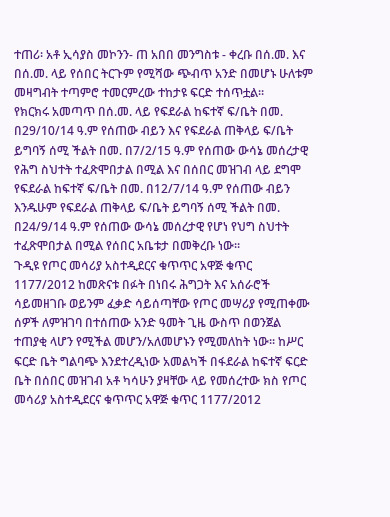ተጠሪ፡ አቶ ኢሳያስ መኮንን- ጠ አበበ መንግስቱ - ቀረቡ በሰ.መ. እና በሰ.መ. ላይ የሰበር ትርጉም የሚሻው ጭብጥ አንድ በመሆኑ ሁለቱም መዛግብት ተጣምሮ ተመርምረው ተከታዩ ፍርድ ተሰጥቷል።
የክርክሩ አመጣጥ በሰ.መ. ላይ የፍደራል ከፍተኛ ፍ/ቤት በመ. በ29/10/14 ዓ.ም የሰጠው ብይን እና የፍደራል ጠቅላይ ፍ/ቤት ይግባኝ ሰሚ ችልት በመ. በ7/2/15 ዓ.ም የሰጠው ውሳኔ መሰረታዊ የሕግ ስህተት ተፈጽሞበታል በሚል እና በሰበር መዝገብ ላይ ደግሞ የፍደራል ከፍተኛ ፍ/ቤት በመ. በ12/7/14 ዓ.ም የሰጠው ብይን እንዱሁም የፍደራል ጠቅላይ ፍ/ቤት ይግባኝ ሰሚ ችልት በመ. በ24/9/14 ዓ.ም የሰጠው ውሳኔ መሰረታዊ የሆነ የህግ ስህተት ተፈጽሞበታል በሚል የሰበር አቤቱታ በመቅረቡ ነው።
ጉዲዩ የጦር መሳሪያ አስተዲደርና ቁጥጥር አዋጅ ቁጥር 1177/2012 ከመጽናቱ በፉት በነበሩ ሕግጋት እና አሰራሮች ሳይመዘገቡ ወይንም ፈቃድ ሳይሰጣቸው የጦር መሣሪያ የሚጠቀሙ ሰዎች ለምዝገባ በተሰጠው አንድ ዓመት ጊዜ ውስጥ በወንጀል ተጠያቂ ላሆን የሚችል መሆን/አለመሆኑን የሚመለከት ነው። ከሥር ፍርድ ቤት ግልባጭ እንደተረዲነው አመልካች በፋደራል ከፍተኛ ፍርድ ቤት በሰበር መዝገብ አቶ ካሳሁን ያዛቸው ላይ የመሰረተው ክስ የጦር መሳሪያ አስተዲደርና ቁጥጥር አዋጅ ቁጥር 1177/2012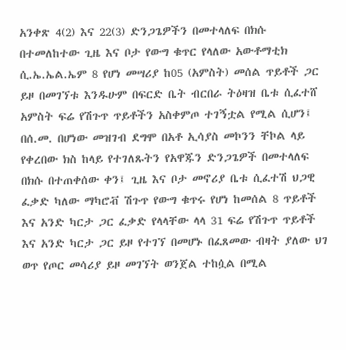አንቀጽ 4(2) እና 22(3) ድንጋጌዎችን በመተላለፍ በክሱ በተመለከተው ጊዜ እና ቦታ የውግ ቁጥር የላለው አውቶማቲክ ሲ.ኤ.ኤል.ኤም 8 የሆነ መሣሪያ ከ05 (አምስት) መሰል ጥይቶች ጋር ይዞ በመገኘቱ እንዱሁም በፍርድ ቤት ብርበራ ትዕዛዝ ቤቱ ሲፈተሸ አምስት ፍሬ የሽጉጥ ጥይቶችን አስቀምጦ ተገኝቷል የሚል ሲሆን፤ በሰ.መ. በሆነው መዝገብ ደግሞ በአቶ ኢሳያስ መኮንን ቸኮል ላይ የቀረበው ክስ ከላይ የተገለጹትን የአዋጁን ድንጋጌዎች በመተላለፍ በክሱ በተጠቀሰው ቀን፤ ጊዜ እና ቦታ መኖሪያ ቤቱ ሲፈተሽ ህጋዊ ፈቃድ ካለው ማካሮቭ ሽጉጥ የውግ ቁጥሩ የሆነ ከመሰል 8 ጥይቶች እና አንድ ካርታ ጋር ፈቃድ የላላቸው ላላ 31 ፍሬ የሽጉጥ ጥይቶች እና አንድ ካርታ ጋር ይዞ የተገኘ በመሆኑ በፈጸመው ብዛት ያለው ህገ ወጥ የጦር መሳሪያ ይዞ መገኘት ወንጀል ተከሷል በሚል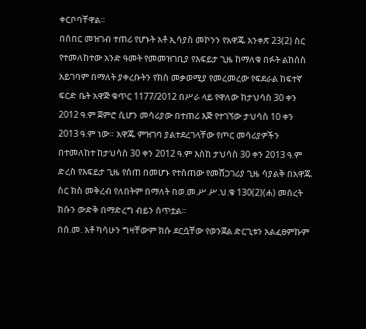ቀርቦባቸዋል።
በሰበር መዝገብ ተጠሪ የሆኑት አቶ ኢሳያስ መኮንን የአዋጁ አንቀጽ 23(2) ስር የተመለከተው አንድ ዓመት የመመዝገቢያ የእፍይታ ጊዜ ከማለቁ በፉት ልከሰስ አይገባም በማለት ያቀረቡትን የክስ መቃወሚያ የመረመረው የፍደራል ከፍተኛ ፍርድ ቤት አዋጅ ቁጥር 1177/2012 በሥራ ላይ የዋለው ከታህሳስ 30 ቀን 2012 ዓ.ም ጀምሮ ሲሆን መሳሪያው በተጠሪ እጅ የተገኘው ታህሳስ 10 ቀን 2013 ዓ.ም ነው። አዋጁ ምዝገባ ያልተደረገላቸው የጦር መሳሪያዎችን በተመለከተ ከታህሳስ 30 ቀን 2012 ዓ.ም እስከ ታህሳስ 30 ቀን 2013 ዓ.ም ድረስ የእፍይታ ጊዜ የሰጠ በመሆኑ የተሰጠው የመሸጋገሪያ ጊዜ ሳያልቅ በአዋጁ ስር ክስ መቅረብ የለበትም በማለት በወ.መ.ሥ.ሥ.ህ.ቁ 130(2)(ሐ) መሰረት ክሱን ውድቅ በማድረግ ብይን ሰጥቷል።
በሰ.መ. አቶ ካሳሁን ግዛቸውም ክሱ ደርሷቸው የወንጀል ድርጊቱን አልፈፀምኩም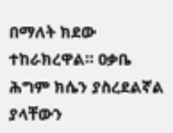በማለት ክደው ተከራክረዋል። ዐቃቤ ሕግም ክሴን ያስረደልኛል ያላቸውን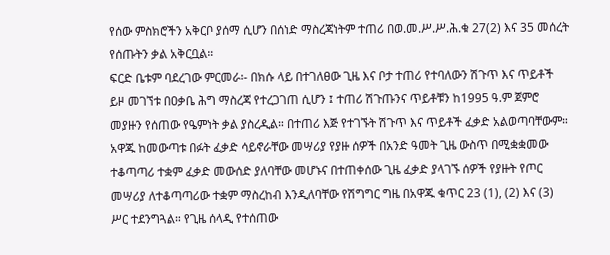የሰው ምስክሮችን አቅርቦ ያሰማ ሲሆን በሰነድ ማስረጃነትም ተጠሪ በወ.መ.ሥ.ሥ.ሕ.ቁ 27(2) እና 35 መሰረት የሰጡትን ቃል አቅርቧል።
ፍርድ ቤቱም ባደረገው ምርመራ፡- በክሱ ላይ በተገለፀው ጊዜ እና ቦታ ተጠሪ የተባለውን ሽጉጥ እና ጥይቶች ይዞ መገኘቱ በዐቃቤ ሕግ ማስረጃ የተረጋገጠ ሲሆን ፤ ተጠሪ ሽጉጡንና ጥይቶቹን ከ1995 ዓ.ም ጀምሮ መያዙን የሰጠው የዔምነት ቃል ያስረዲል። በተጠሪ እጅ የተገኙት ሽጉጥ እና ጥይቶች ፈቃድ አልወጣባቸውም። አዋጁ ከመውጣቱ በፉት ፈቃድ ሳይኖራቸው መሣሪያ የያዙ ሰዎች በአንድ ዓመት ጊዜ ውስጥ በሚቋቋመው ተቆጣጣሪ ተቋም ፈቃድ መውሰድ ያለባቸው መሆኑና በተጠቀሰው ጊዜ ፈቃድ ያላገኙ ሰዎች የያዙት የጦር መሣሪያ ለተቆጣጣሪው ተቋም ማስረከብ እንዲለባቸው የሽግግር ግዜ በአዋጁ ቁጥር 23 (1), (2) እና (3) ሥር ተደንግጓል። የጊዜ ሰላዲ የተሰጠው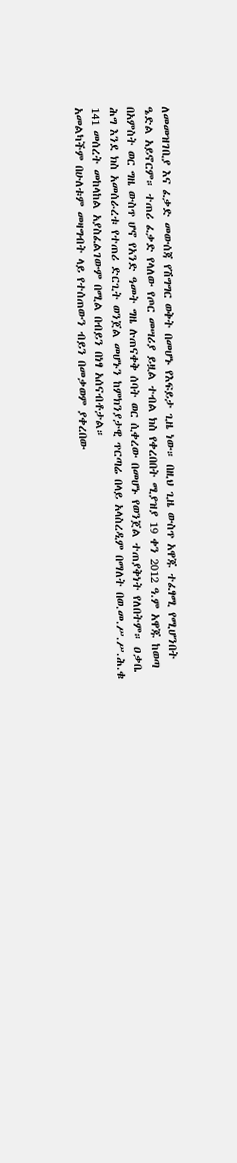ለመመዝገቢያ እና ፈቃድ መውሰጃ የሽግግር ወቅት በመሆኑ የእፍይታ ጊዜ ነው። በዚህ ጊዜ ውስጥ አዋጁ ተፈፃሚ የሚሆንበት ዔድል አይኖርም። ተጠሪ ፈቃድ የላለው የጦር መሣሪያ ይዟል ተብል ክስ የቀረበበት ሚያዝያ 19 ቀን 2012 ዓ.ም አዋጁ ከወጣ በአምስት ወር ግዜ ውስጥ ሆኖ የአንድ ዓመት ግዜ ሉጠናቀቅ ሰባት ወር ሲቀረው በመሆኑ የወንጀል ተጠያቅነት የለበትም። ዐቃቤ ሕግ እንደ ክስ አመሰራረቱ የተጠሪ ድርጊት ወንጀል መሆኑን ከምክንያታዊ ጥርጣሬ በላይ አላስረዲም በማለት በወ.መ.ሥ.ሥ.ሕ.ቁ 141 መሰረት መከላከል አያስፈልገውም በሚል በብይን በነፃ አሰናብቶታል።
አመልካችም በሁለቱም መዛግብት ላይ የተሰጠውን ብይን በመቃወም ያቀረበው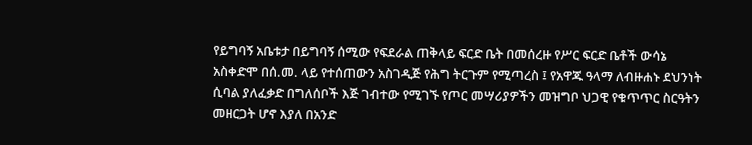የይግባኝ አቤቱታ በይግባኝ ሰሚው የፍደራል ጠቅላይ ፍርድ ቤት በመሰረዙ የሥር ፍርድ ቤቶች ውሳኔ አስቀድሞ በሰ.መ. ላይ የተሰጠውን አስገዲጅ የሕግ ትርጉም የሚጣረስ ፤ የአዋጁ ዓላማ ለብዙሐኑ ደህንነት ሲባል ያለፈቃድ በግለሰቦች እጅ ገብተው የሚገኙ የጦር መሣሪያዎችን መዝግቦ ህጋዊ የቁጥጥር ስርዓትን መዘርጋት ሆኖ እያለ በአንድ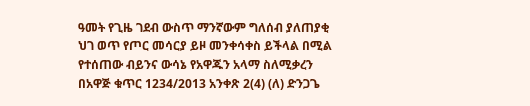ዓመት የጊዜ ገደብ ውስጥ ማንኛውም ግለሰብ ያለጠያቂ ህገ ወጥ የጦር መሳርያ ይዞ መንቀሳቀስ ይችላል በሚል የተሰጠው ብይንና ውሳኔ የአዋጁን አላማ ስለሚቃረን በአዋጅ ቁጥር 1234/2013 አንቀጽ 2(4) (ለ) ድንጋጌ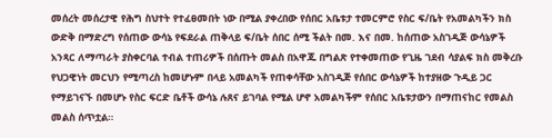መሰረት መሰረታዊ የሕግ ስህተት የተፈፀመበት ነው በሚል ያቀረበው የሰበር አቤቱታ ተመርምሮ የስር ፍ/ቤት የአመልካችን ክስ ውድቅ በማድረግ የሰጠው ውሳኔ የፍደራል ጠቅላይ ፍ/ቤት ሰበር ሰሚ ችልት በመ. እና በመ. ከሰጠው አስገዲጅ ውሳኔዎች አንጻር ለማጣራት ያስቀርባል ተብል ተጠሪዎች በሰጡት መልስ በአዋጁ በግልጽ የተቀመጠው የጊዜ ገደብ ሳያልፍ ክስ መቅረቡ የህጋዊነት መርህን የሚጣረስ ከመሆኑም በላይ አመልካች የጠቀሳቸው አስገዲጅ የሰበር ውሳኔዎች ከተያዘው ጉዲይ ጋር የማይገናኙ በመሆኑ የስር ፍርድ ቤቶች ውሳኔ ሉጸና ይገባል የሚል ሆኖ አመልካችም የሰበር አቤቱታውን በማጠናከር የመልስ መልስ ሰጥቷል።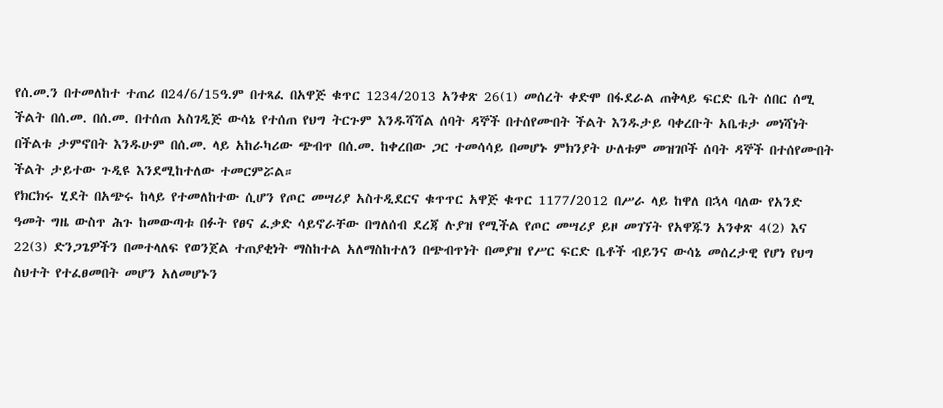የሰ.መ.ን በተመለከተ ተጠሪ በ24/6/15ዓ.ም በተጻፈ በአዋጅ ቁጥር 1234/2013 አንቀጽ 26(1) መሰረት ቀድሞ በፋደራል ጠቅላይ ፍርድ ቤት ሰበር ሰሚ ችልት በሰ.መ. በሰ.መ. በተሰጠ አስገዲጅ ውሳኔ የተሰጠ የህግ ትርጉም እንዱሻሻል ሰባት ዳኞች በተሰየሙበት ችልት እንዱታይ ባቀረቡት አቤቱታ መነሻነት በችልቱ ታምኖበት እንዱሁም በሰ.መ. ላይ አከራካሪው ጭብጥ በሰ.መ. ከቀረበው ጋር ተመሳሳይ በመሆኑ ምክንያት ሁለቱም መዝገቦች ሰባት ዳኞች በተሰየሙበት ችልት ታይተው ጉዲዩ እንደሚከተለው ተመርምሯል።
የክርክሩ ሂደት በአጭሩ ከላይ የተመለከተው ሲሆን የጦር መሣሪያ አስተዲደርና ቁጥጥር አዋጅ ቁጥር 1177/2012 በሥራ ላይ ከዋለ በኋላ ባለው የአንድ ዓመት ግዜ ውስጥ ሕጉ ከመውጣቱ በፉት የፀና ፈቃድ ሳይኖራቸው በግለሰብ ደረጃ ሉያዝ የሚችል የጦር መሣሪያ ይዞ መገኘት የአዋጁን አንቀጽ 4(2) እና 22(3) ድንጋጌዎችን በመተላለፍ የወንጀል ተጠያቂነት ማስከተል አለማስከተለን በጭብጥነት በመያዝ የሥር ፍርድ ቤቶች ብይንና ውሳኔ መሰረታዊ የሆነ የህግ ስህተት የተፈፀመበት መሆን አለመሆኑን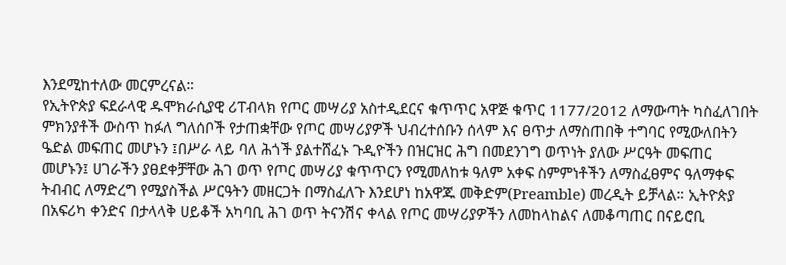እንደሚከተለው መርምረናል።
የኢትዮጵያ ፍደራላዊ ዱሞክራሲያዊ ሪፐብላክ የጦር መሣሪያ አስተዲደርና ቁጥጥር አዋጅ ቁጥር 1177/2012 ለማውጣት ካስፈለገበት ምክንያቶች ውስጥ ከፉለ ግለሰቦች የታጠቋቸው የጦር መሣሪያዎች ህብረተሰቡን ሰላም እና ፀጥታ ለማስጠበቅ ተግባር የሚውለበትን ዔድል መፍጠር መሆኑን ፤በሥራ ላይ ባለ ሕጎች ያልተሸፈኑ ጉዲዮችን በዝርዝር ሕግ በመደንገግ ወጥነት ያለው ሥርዓት መፍጠር መሆኑን፤ ሀገራችን ያፀደቀቻቸው ሕገ ወጥ የጦር መሣሪያ ቁጥጥርን የሚመለከቱ ዓለም አቀፍ ስምምነቶችን ለማስፈፀምና ዓለማቀፍ ትብብር ለማድረግ የሚያስችል ሥርዓትን መዘርጋት በማስፈለጉ እንደሆነ ከአዋጁ መቅድም(Preamble) መረዲት ይቻላል። ኢትዮጵያ በአፍሪካ ቀንድና በታላላቅ ሀይቆች አካባቢ ሕገ ወጥ ትናንሽና ቀላል የጦር መሣሪያዎችን ለመከላከልና ለመቆጣጠር በናይሮቢ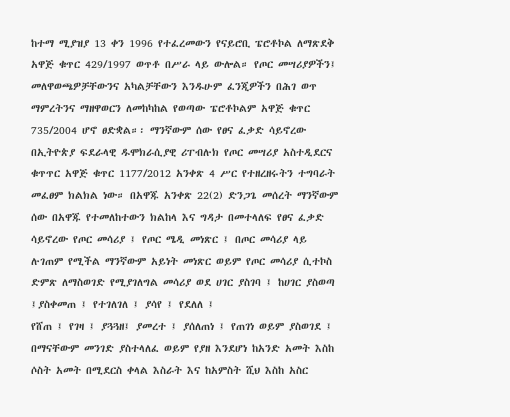ከተማ ሚያዝያ 13 ቀን 1996 የተፈረመውን የናይሮቢ ፔሮቶኮል ለማጽደቅ አዋጅ ቁጥር 429/1997 ወጥቶ በሥራ ላይ ውሎል። የጦር መሣሪያዎችን፤ መለዋወጫዎቻቸውንና አካልቻቸውን እንዱሁም ፈንጂዎችን በሕገ ወጥ ማምረትንና ማዘዋወርን ለመከካከል የወጣው ፔሮቶኮልም አዋጅ ቁጥር 735/2004 ሆኖ ፀድቋል።፡ ማንኛውም ሰው የፀና ፈቃድ ሳይኖረው በኢትዮጵያ ፍደራላዊ ዱሞክራሲያዊ ሪፐብሉክ የጦር መሣሪያ አስተዲደርና ቁጥጥር አዋጅ ቁጥር 1177/2012 አንቀጽ 4 ሥር የተዘረዘሩትን ተግባራት መፈፀም ክልክል ነው። በአዋጁ አንቀጽ 22(2) ድንጋጌ መሰረት ማንኛውም ሰው በአዋጁ የተመለከተውን ክልከላ እና ግዳታ በመተላለፍ የፀና ፈቃድ ሳይኖረው የጦር መሳሪያ ፤ የጦር ሜዲ መነጽር ፤ በጦር መሳሪያ ላይ ሉገጠም የሚችል ማንኛውም አይነት መነጽር ወይም የጦር መሳሪያ ሲተኮስ ድምጽ ለማስወገድ የሚያገለግል መሳሪያ ወደ ሀገር ያስገባ ፤ ከሀገር ያስወጣ ፤ያስቀመጠ ፤ የተገለገለ ፤ ያሳየ ፤ የደለለ ፤
የሸጠ ፤ የገዛ ፤ ያጓጓዘ፤ ያመረተ ፤ ያሰለጠነ ፤ የጠገነ ወይም ያስወገደ ፤ በማናቸውም መንገድ ያስተላለፈ ወይም የያዘ እንደሆነ ከአንድ አመት እስከ ሶስት አመት በሚደርስ ቀላል እስራት እና ከአምስት ሺህ እስከ አስር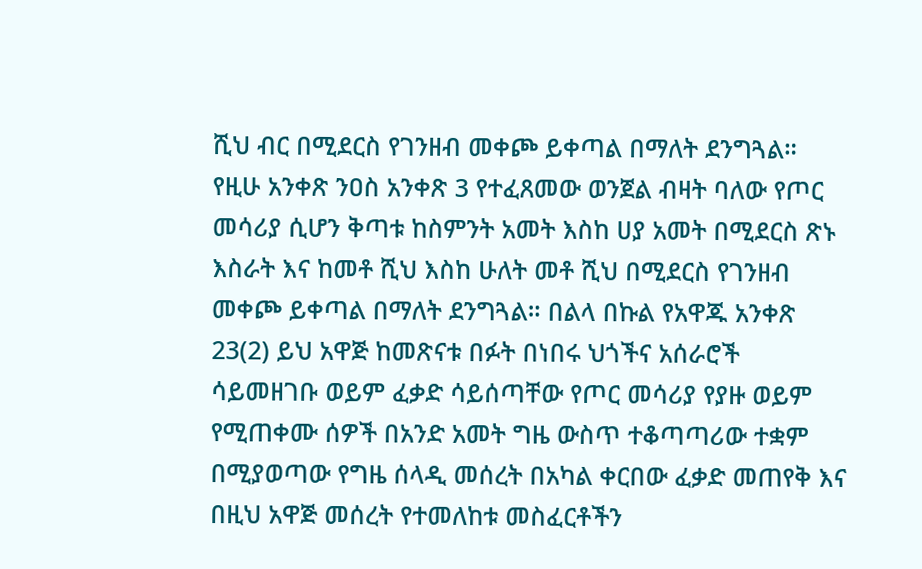ሺህ ብር በሚደርስ የገንዘብ መቀጮ ይቀጣል በማለት ደንግጓል። የዚሁ አንቀጽ ንዐስ አንቀጽ 3 የተፈጸመው ወንጀል ብዛት ባለው የጦር መሳሪያ ሲሆን ቅጣቱ ከስምንት አመት እስከ ሀያ አመት በሚደርስ ጽኑ እስራት እና ከመቶ ሺህ እስከ ሁለት መቶ ሺህ በሚደርስ የገንዘብ መቀጮ ይቀጣል በማለት ደንግጓል። በልላ በኩል የአዋጁ አንቀጽ 23(2) ይህ አዋጅ ከመጽናቱ በፉት በነበሩ ህጎችና አሰራሮች ሳይመዘገቡ ወይም ፈቃድ ሳይሰጣቸው የጦር መሳሪያ የያዙ ወይም የሚጠቀሙ ሰዎች በአንድ አመት ግዜ ውስጥ ተቆጣጣሪው ተቋም በሚያወጣው የግዜ ሰላዲ መሰረት በአካል ቀርበው ፈቃድ መጠየቅ እና በዚህ አዋጅ መሰረት የተመለከቱ መስፈርቶችን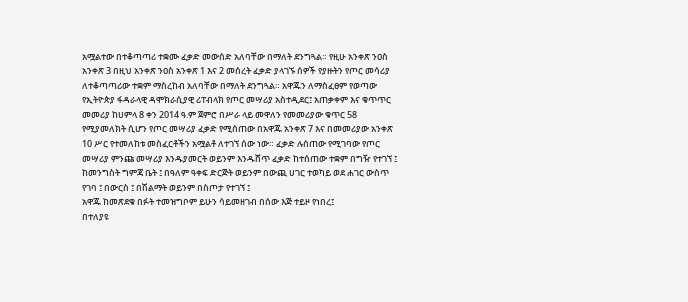አሟልተው በተቆጣጣሪ ተቋሙ ፈቃድ መውሰድ አለባቸው በማለት ደንግጓል። የዚሁ አንቀጽ ንዐስ አንቀጽ 3 በዚህ አንቀጽ ንዐስ አንቀጽ 1 እና 2 መሰረት ፈቃድ ያላገኙ ሰዎች የያዙትን የጦር መሳሪያ ለተቆጣጣሪው ተቋም ማስረከብ አለባቸው በማለት ደንግጓል። አዋጁን ለማስፈፀም የወጣው የኢትዮጵያ ፋዳራላዊ ዳሞክራሲያዊ ሪፐብላክ የጦር መሣሪያ አስተዲደር፤ አጠቃቀም እና ቁጥጥር መመሪያ ከሀምላ 8 ቀን 2014 ዓ.ም ጀምሮ በሥራ ላይ መዋለን የመመሪያው ቁጥር 58 የሚያመለክት ሲሆን የጦር መሣሪያ ፈቃድ የሚሰጠው በአዋጁ አንቀጽ 7 እና በመመሪያው አንቀጽ 10 ሥር የተመለከቱ መስፈርቶችን አሟልቶ ለተገኘ ሰው ነው። ፈቃድ ሉሰጠው የሚገባው የጦር መሣሪያ ምንጩ መሣሪያ እንዱያመርት ወይንም እንዱሸጥ ፈቃድ ከተሰጠው ተቋም በግዥ የተገኘ ፤ ከመንግስት ግምጃ ቤት ፤ በዓለም ዓቀፍ ድርጅት ወይንም በውጪ ሀገር ተወካይ ወደ ሐገር ውስጥ የገባ ፤ በውርስ ፤ በሽልማት ወይንም በስጦታ የተገኘ ፤
አዋጁ ከመጽደቁ በፉት ተመዝግቦም ይሁን ሳይመዘገብ በሰው እጅ ተይዞ የነበረ፤
በተለያዩ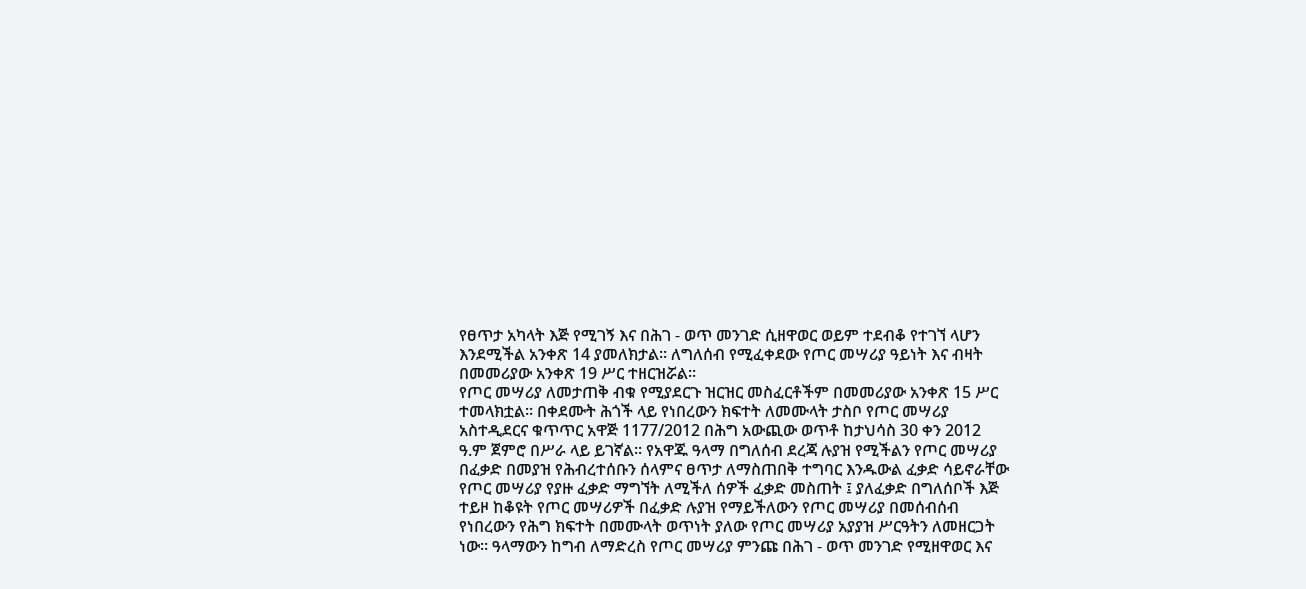የፀጥታ አካላት እጅ የሚገኝ እና በሕገ - ወጥ መንገድ ሲዘዋወር ወይም ተደብቆ የተገኘ ላሆን እንደሚችል አንቀጽ 14 ያመለክታል። ለግለሰብ የሚፈቀደው የጦር መሣሪያ ዓይነት እና ብዛት በመመሪያው አንቀጽ 19 ሥር ተዘርዝሯል።
የጦር መሣሪያ ለመታጠቅ ብቁ የሚያደርጉ ዝርዝር መስፈርቶችም በመመሪያው አንቀጽ 15 ሥር ተመላክቷል። በቀደሙት ሕጎች ላይ የነበረውን ክፍተት ለመሙላት ታስቦ የጦር መሣሪያ አስተዲደርና ቁጥጥር አዋጅ 1177/2012 በሕግ አውጪው ወጥቶ ከታህሳስ 30 ቀን 2012 ዓ.ም ጀምሮ በሥራ ላይ ይገኛል። የአዋጁ ዓላማ በግለሰብ ደረጃ ሉያዝ የሚችልን የጦር መሣሪያ በፈቃድ በመያዝ የሕብረተሰቡን ሰላምና ፀጥታ ለማስጠበቅ ተግባር እንዱውል ፈቃድ ሳይኖራቸው የጦር መሣሪያ የያዙ ፈቃድ ማግኘት ለሚችለ ሰዎች ፈቃድ መስጠት ፤ ያለፈቃድ በግለሰቦች እጅ ተይዞ ከቆዩት የጦር መሣሪዎች በፈቃድ ሉያዝ የማይችለውን የጦር መሣሪያ በመሰብሰብ የነበረውን የሕግ ክፍተት በመሙላት ወጥነት ያለው የጦር መሣሪያ አያያዝ ሥርዓትን ለመዘርጋት ነው። ዓላማውን ከግብ ለማድረስ የጦር መሣሪያ ምንጩ በሕገ - ወጥ መንገድ የሚዘዋወር እና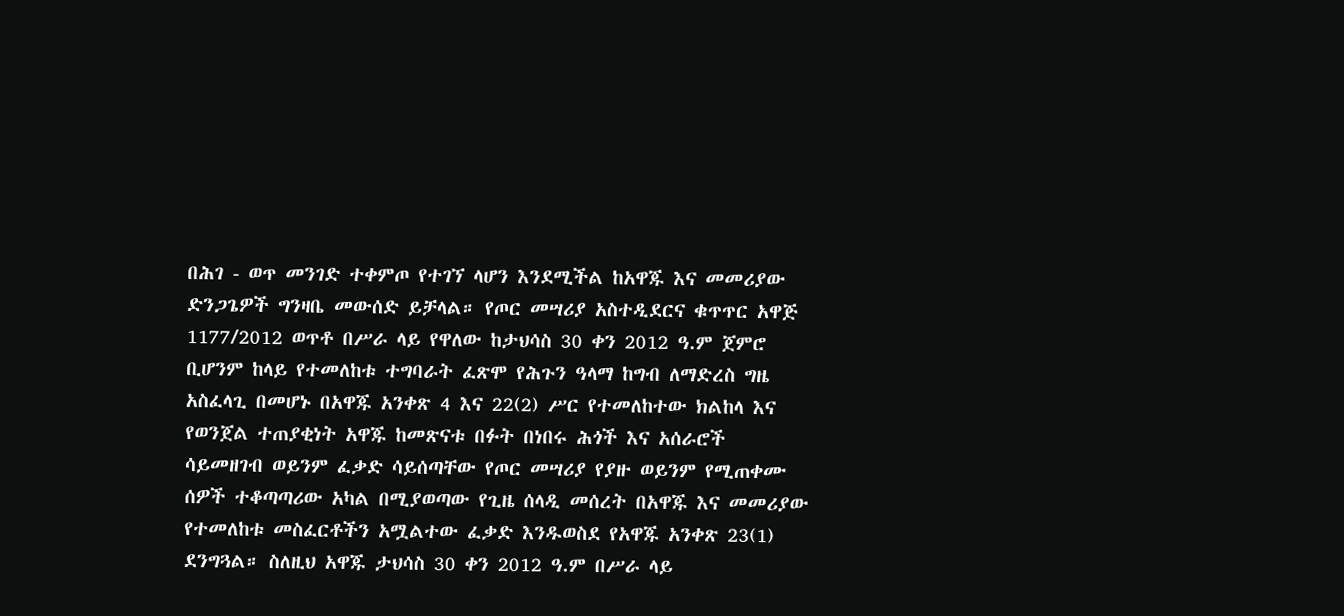በሕገ - ወጥ መንገድ ተቀምጦ የተገኘ ላሆን እንደሚችል ከአዋጁ እና መመሪያው ድንጋጌዎች ግንዛቤ መውሰድ ይቻላል። የጦር መሣሪያ አስተዲደርና ቁጥጥር አዋጅ 1177/2012 ወጥቶ በሥራ ላይ የዋለው ከታህሳስ 30 ቀን 2012 ዓ.ም ጀምሮ ቢሆንም ከላይ የተመለከቱ ተግባራት ፈጽሞ የሕጉን ዓላማ ከግብ ለማድረስ ግዜ አስፈላጊ በመሆኑ በአዋጁ አንቀጽ 4 እና 22(2) ሥር የተመለከተው ክልከላ እና የወንጀል ተጠያቂነት አዋጁ ከመጽናቱ በፉት በነበሩ ሕጎች እና አሰራሮች ሳይመዘገብ ወይንም ፈቃድ ሳይሰጣቸው የጦር መሣሪያ የያዙ ወይንም የሚጠቀሙ ሰዎች ተቆጣጣሪው አካል በሚያወጣው የጊዜ ሰላዲ መሰረት በአዋጁ እና መመሪያው የተመለከቱ መስፈርቶችን አሟልተው ፈቃድ እንዱወስደ የአዋጁ አንቀጽ 23(1) ደንግጓል። ስለዚህ አዋጁ ታህሳስ 30 ቀን 2012 ዓ.ም በሥራ ላይ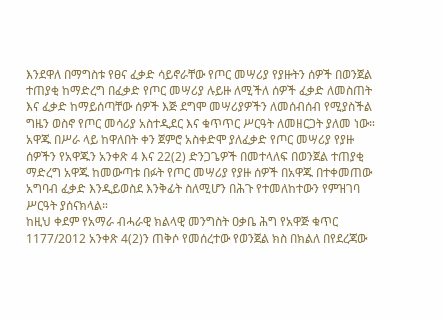እንደዋለ በማግስቱ የፀና ፈቃድ ሳይኖራቸው የጦር መሣሪያ የያዙትን ሰዎች በወንጀል ተጠያቂ ከማድረግ በፈቃድ የጦር መሣሪያ ሉይዙ ለሚችለ ሰዎች ፈቃድ ለመስጠት እና ፈቃድ ከማይሰጣቸው ሰዎች እጅ ደግሞ መሣሪያዎችን ለመሰብሰብ የሚያስችል ግዜን ወስኖ የጦር መሳሪያ አስተዲደር እና ቁጥጥር ሥርዓት ለመዘርጋት ያለመ ነው። አዋጁ በሥራ ላይ ከዋለበት ቀን ጀምሮ አስቀድሞ ያለፈቃድ የጦር መሣሪያ የያዙ ሰዎችን የአዋጁን አንቀጽ 4 እና 22(2) ድንጋጌዎች በመተላለፍ በወንጀል ተጠያቂ ማድረግ አዋጁ ከመውጣቱ በፉት የጦር መሣሪያ የያዙ ሰዎች በአዋጁ በተቀመጠው አግባብ ፈቃድ እንዲይወስደ እንቅፊት ስለሚሆን በሕጉ የተመለከተውን የምዝገባ ሥርዓት ያሰናክላል።
ከዚህ ቀደም የአማራ ብሓራዊ ክልላዊ መንግስት ዐቃቤ ሕግ የአዋጅ ቁጥር 1177/2012 አንቀጽ 4(2)ን ጠቅሶ የመሰረተው የወንጀል ክስ በክልለ በየደረጃው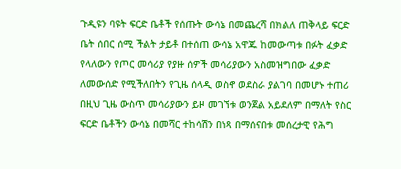ጉዲዩን ባዩት ፍርድ ቤቶች የሰጡት ውሳኔ በመጨረሻ በክልለ ጠቅላይ ፍርድ ቤት ሰበር ሰሚ ችልት ታይቶ በተሰጠ ውሳኔ አዋጁ ከመውጣቱ በፉት ፈቃድ የላለውን የጦር መሳሪያ የያዙ ሰዎች መሳሪያውን አስመዝግበው ፈቃድ ለመውሰድ የሚችለበትን የጊዜ ሰላዲ ወስኖ ወደስራ ያልገባ በመሆኑ ተጠሪ በዚህ ጊዜ ውስጥ መሳሪያውን ይዞ መገኘቱ ወንጀል አይደለም በማለት የስር ፍርድ ቤቶችን ውሳኔ በመሻር ተከሳሽን በነጻ በማሰናበቱ መሰረታዊ የሕግ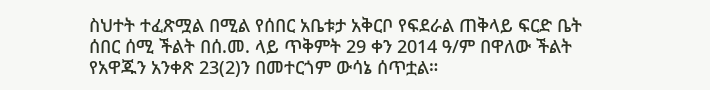ስህተት ተፈጽሟል በሚል የሰበር አቤቱታ አቅርቦ የፍደራል ጠቅላይ ፍርድ ቤት ሰበር ሰሚ ችልት በሰ.መ. ላይ ጥቅምት 29 ቀን 2014 ዓ/ም በዋለው ችልት የአዋጁን አንቀጽ 23(2)ን በመተርጎም ውሳኔ ሰጥቷል።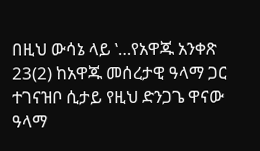በዚህ ውሳኔ ላይ ‛…የአዋጁ አንቀጽ 23(2) ከአዋጁ መሰረታዊ ዓላማ ጋር ተገናዝቦ ሲታይ የዚህ ድንጋጌ ዋናው ዓላማ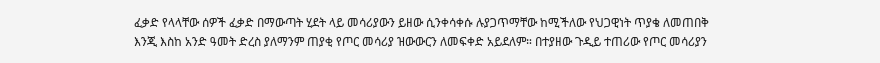ፈቃድ የላላቸው ሰዎች ፈቃድ በማውጣት ሂደት ላይ መሳሪያውን ይዘው ሲንቀሳቀሱ ሉያጋጥማቸው ከሚችለው የህጋዊነት ጥያቄ ለመጠበቅ እንጂ እስከ አንድ ዓመት ድረስ ያለማንም ጠያቂ የጦር መሳሪያ ዝውውርን ለመፍቀድ አይደለም። በተያዘው ጉዲይ ተጠሪው የጦር መሳሪያን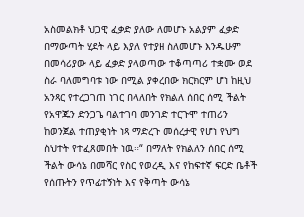አስመልክቶ ህጋዊ ፈቃድ ያለው ለመሆኑ አልያም ፈቃድ በማውጣት ሂደት ላይ እያለ የተያዘ ስለመሆኑ እንዱሁም በመሳሪያው ላይ ፈቃድ ያላወጣው ተቆጣጣሪ ተቋሙ ወደ ስራ ባለመግባቱ ነው በሚል ያቀረበው ክርክርም ሆነ ከዚህ አንጻር የተረጋገጠ ነገር በላለበት የክልለ ሰበር ሰሚ ችልት የአዋጁን ድንጋጌ ባልተገባ መንገድ ተርጉሞ ተጠሪን ከወንጀል ተጠያቂነት ነጻ ማድረጉ መሰረታዊ የሆነ የህግ ስህተት የተፈጸመበት ነዉ።“ በማለት የክልለን ሰበር ሰሚ ችልት ውሳኔ በመሻር የስር የወረዲ እና የከፍተኛ ፍርድ ቤቶች የሰጡትን የጥፊተኝነት እና የቅጣት ውሳኔ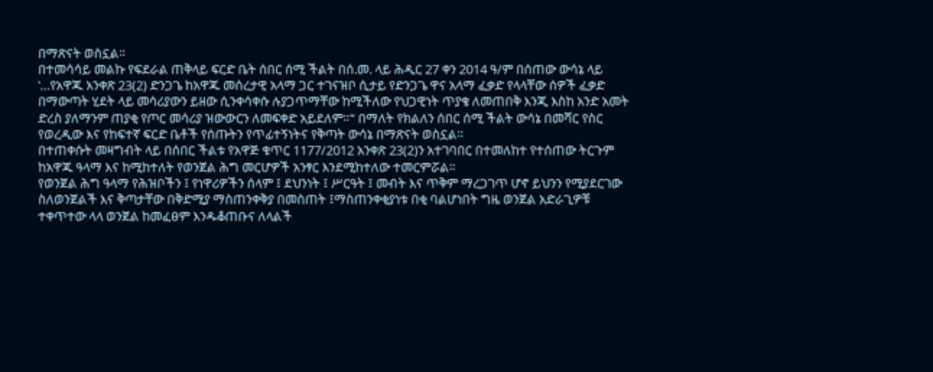በማጽናት ወስኗል።
በተመሳሳይ መልኩ የፍደራል ጠቅላይ ፍርድ ቤት ሰበር ሰሚ ችልት በሰ.መ. ላይ ሕዲር 27 ቀን 2014 ዓ/ም በሰጠው ውሳኔ ላይ ‛…የአዋጁ አንቀጽ 23(2) ድንጋጌ ከአዋጁ መሰረታዊ አላማ ጋር ተገናዝቦ ሲታይ የድንጋጌ ዋና አላማ ፈቃድ የላላቸው ሰዎች ፈቃድ በማውጣት ሂደት ላይ መሳሪያውን ይዘው ሲንቀሳቀሱ ሉያጋጥማቸው ከሚችለው የህጋዊነት ጥያቄ ለመጠበቅ እንጂ እስከ አንድ አመት ድረስ ያለማንም ጠያቂ የጦር መሳሪያ ዝውውርን ለመፍቀድ አይደለም።“ በማለት የክልለን ሰበር ሰሚ ችልት ውሳኔ በመሻር የስር የወረዲው እና የከፍተኛ ፍርድ ቤቶች የሰጡትን የጥፊተኝነትና የቅጣት ውሳኔ በማጽናት ወስኗል።
በተጠቀሱት መዛግብት ላይ በሰበር ችልቱ የአዋጅ ቁጥር 1177/2012 አንቀጽ 23(2)ን አተገባበር በተመለከተ የተሰጠው ትርጉም ከአዋጁ ዓላማ እና ከሚከተለት የወንጀል ሕግ መርሆዎች አንፃር እንደሚከተለው ተመርምሯል።
የወንጀል ሕግ ዓላማ የሕዝቦችን ፤ የነዋሪዎችን ሰላም ፤ ደህንነት ፤ ሥርዓት ፤ መብት እና ጥቅም ማረጋገጥ ሆኖ ይህንን የሚያደርገው ስለወንጀልች እና ቅጣታቸው በቅድሚያ ማስጠንቀቅያ በመስጠት ፤ማስጠንቀቂያነቱ በቂ ባልሆነበት ግዜ ወንጀል አድራጊዎቹ ተቀጥተው ላላ ወንጀል ከመፈፀም እንዱቆጠቡና ለላልች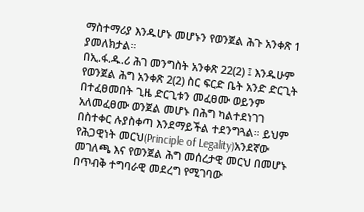ማስተማሪያ እንዱሆኑ መሆኑን የወንጀል ሕጉ አንቀጽ 1 ያመለክታል።
በኢ.ፋ.ዱ.ሪ ሕገ መንግስት አንቀጽ 22(2) ፤ እንዱሁም የወንጀል ሕግ አንቀጽ 2(2) ስር ፍርድ ቤት አንድ ድርጊት በተፈፀመበት ጊዜ ድርጊቱን መፈፀሙ ወይንም አለመፈፀሙ ወንጀል መሆኑ በሕግ ካልተደነገገ በስተቀር ሉያስቀጣ እንደማይችል ተደንግጓል። ይህም የሕጋዊነት መርህ(Principle of Legality)አንደኛው መገለጫ እና የወንጀል ሕግ መሰረታዊ መርህ በመሆኑ በጥብቅ ተግባራዊ መደረግ የሚገባው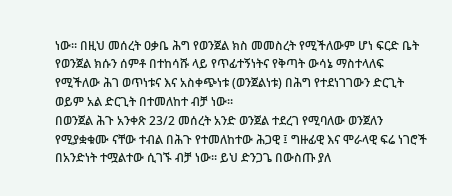ነው። በዚህ መሰረት ዐቃቤ ሕግ የወንጀል ክስ መመስረት የሚችለውም ሆነ ፍርድ ቤት የወንጀል ክሱን ሰምቶ በተከሳሹ ላይ የጥፊተኝነትና የቅጣት ውሳኔ ማስተላለፍ የሚችለው ሕገ ወጥነቱና እና አስቀጭነቱ (ወንጀልነቱ) በሕግ የተደነገገውን ድርጊት ወይም አል ድርጊት በተመለከተ ብቻ ነው።
በወንጀል ሕጉ አንቀጽ 23/2 መሰረት አንድ ወንጀል ተደረገ የሚባለው ወንጀለን የሚያቋቁሙ ናቸው ተብል በሕጉ የተመለከተው ሕጋዊ ፤ ግዙፊዊ እና ሞራላዊ ፍሬ ነገሮች በአንድነት ተሟልተው ሲገኙ ብቻ ነው። ይህ ድንጋጌ በውስጡ ያለ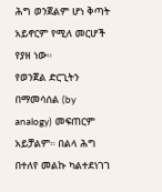ሕግ ወንጀልም ሆነ ቅጣት አይኖርም የሚለ መርሆች የያዘ ነው።
የወንጀል ድርጊትን በማመሳሰል (by analogy) መፍጠርም አይቻልም። በልላ ሕግ በተለየ መልኩ ካልተደነገገ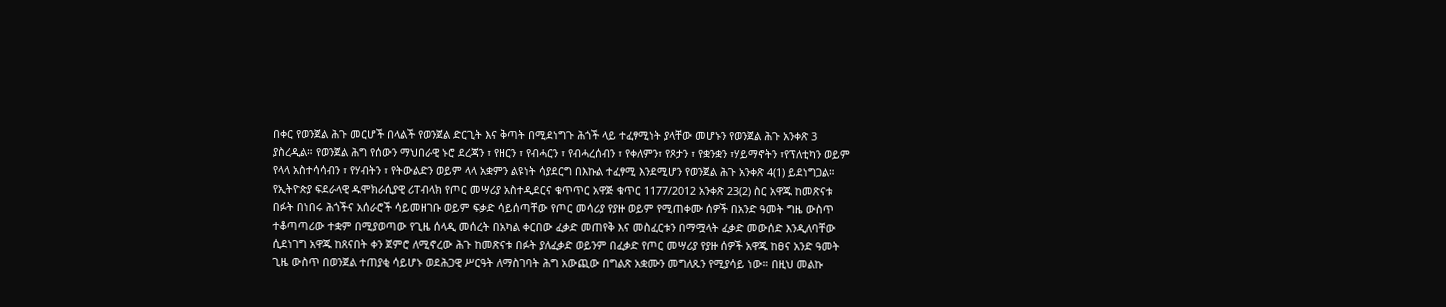በቀር የወንጀል ሕጉ መርሆች በላልች የወንጀል ድርጊት እና ቅጣት በሚደነግጉ ሕጎች ላይ ተፈፃሚነት ያላቸው መሆኑን የወንጀል ሕጉ አንቀጽ 3 ያስረዲል። የወንጀል ሕግ የሰውን ማህበራዊ ኑሮ ደረጃን ፣ የዘርን ፣ የብሓርን ፣ የብሓረሰብን ፣ የቀለምን፣ የጾታን ፣ የቋንቋን ፣ሃይማኖትን ፣የፕለቲካን ወይም የላላ አስተሳሳብን ፣ የሃብትን ፣ የትውልድን ወይም ላላ አቋምን ልዩነት ሳያደርግ በእኩል ተፈፃሚ እንደሚሆን የወንጀል ሕጉ አንቀጽ 4(1) ይደነግጋል።
የኢትዮጵያ ፍደራላዊ ዱሞክራሲያዊ ሪፐብላክ የጦር መሣሪያ አስተዲደርና ቁጥጥር አዋጅ ቁጥር 1177/2012 አንቀጽ 23(2) ስር አዋጁ ከመጽናቱ በፉት በነበሩ ሕጎችና አሰራሮች ሳይመዘገቡ ወይም ፍቃድ ሳይሰጣቸው የጦር መሳሪያ የያዙ ወይም የሚጠቀሙ ሰዎች በአንድ ዓመት ግዜ ውስጥ ተቆጣጣሪው ተቋም በሚያወጣው የጊዜ ሰላዲ መሰረት በአካል ቀርበው ፈቃድ መጠየቅ እና መስፈርቱን በማሟላት ፈቃድ መውሰድ እንዲለባቸው ሲደነገግ አዋጁ ከጸናበት ቀን ጀምሮ ለሚኖረው ሕጉ ከመጽናቱ በፉት ያለፈቃድ ወይንም በፈቃድ የጦር መሣሪያ የያዙ ሰዎች አዋጁ ከፀና አንድ ዓመት ጊዜ ውስጥ በወንጀል ተጠያቂ ሳይሆኑ ወደሕጋዊ ሥርዓት ለማስገባት ሕግ አውጪው በግልጽ አቋሙን መግለጹን የሚያሳይ ነው። በዚህ መልኩ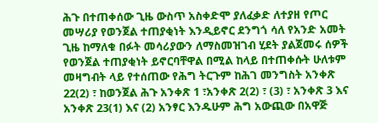ሕጉ በተጠቀሰው ጊዜ ውስጥ አስቀድሞ ያለፈቃድ ለተያዘ የጦር መሣሪያ የወንጀል ተጠያቂነት እንዲይኖር ደንግጎ ሳለ የአንድ አመት ጊዜ ከማለቁ በፉት መሳሪያውን ለማስመዝገብ ሂደት ያልጀመሩ ሰዎች የወንጀል ተጠያቂነት ይኖርባቸዋል በሚል ከላይ በተጠቀሱት ሁለቱም መዛግብት ላይ የተሰጠው የሕግ ትርጉም ከሕገ መንግስት አንቀጽ 22(2) ፣ ከወንጀል ሕጉ አንቀጽ 1 ፣አንቀጽ 2(2) ፣ (3) ፣ አንቀጽ 3 እና አንቀጽ 23(1) እና (2) አንፃር እንዱሁም ሕግ አውጪው በአዋጅ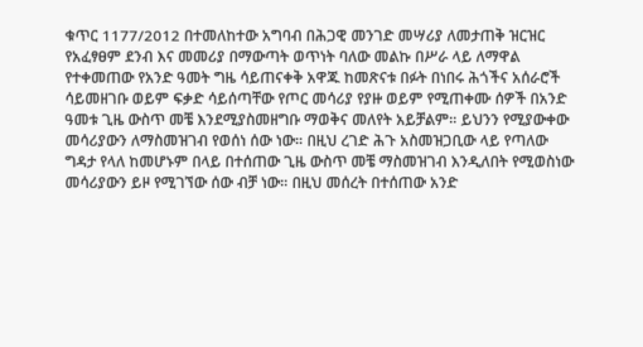ቁጥር 1177/2012 በተመለከተው አግባብ በሕጋዊ መንገድ መሣሪያ ለመታጠቅ ዝርዝር የአፈፃፀም ደንብ እና መመሪያ በማውጣት ወጥነት ባለው መልኩ በሥራ ላይ ለማዋል የተቀመጠው የአንድ ዓመት ግዜ ሳይጠናቀቅ አዋጁ ከመጽናቱ በፉት በነበሩ ሕጎችና አሰራሮች ሳይመዘገቡ ወይም ፍቃድ ሳይሰጣቸው የጦር መሳሪያ የያዙ ወይም የሚጠቀሙ ሰዎች በአንድ ዓመቱ ጊዜ ውስጥ መቼ እንደሚያስመዘግቡ ማወቅና መለየት አይቻልም። ይህንን የሚያውቀው መሳሪያውን ለማስመዝገብ የወሰነ ሰው ነው። በዚህ ረገድ ሕጉ አስመዝጋቢው ላይ የጣለው ግዳታ የላለ ከመሆኑም በላይ በተሰጠው ጊዜ ውስጥ መቼ ማስመዝገብ እንዲለበት የሚወስነው መሳሪያውን ይዞ የሚገኘው ሰው ብቻ ነው። በዚህ መሰረት በተሰጠው አንድ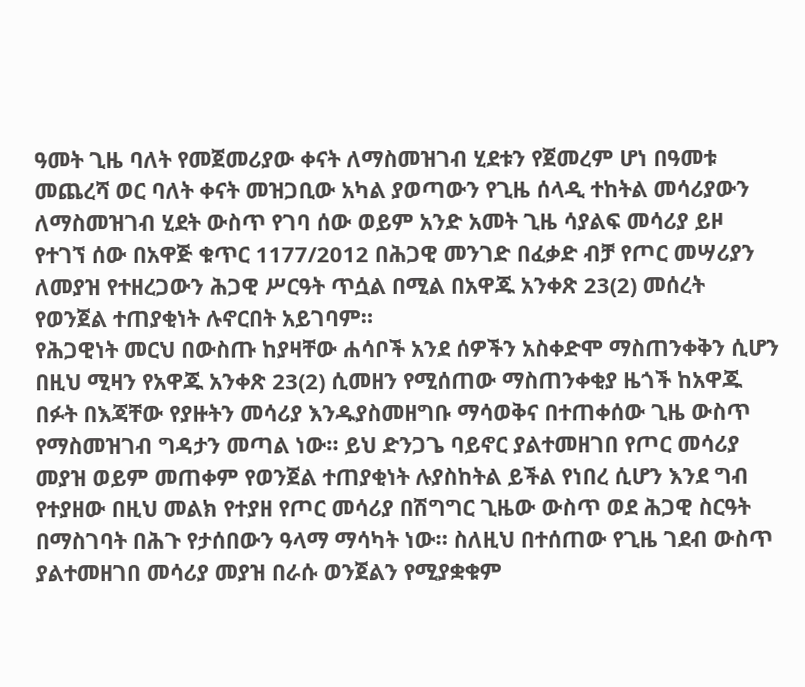ዓመት ጊዜ ባለት የመጀመሪያው ቀናት ለማስመዝገብ ሂደቱን የጀመረም ሆነ በዓመቱ መጨረሻ ወር ባለት ቀናት መዝጋቢው አካል ያወጣውን የጊዜ ሰላዲ ተከትል መሳሪያውን ለማስመዝገብ ሂደት ውስጥ የገባ ሰው ወይም አንድ አመት ጊዜ ሳያልፍ መሳሪያ ይዞ የተገኘ ሰው በአዋጅ ቁጥር 1177/2012 በሕጋዊ መንገድ በፈቃድ ብቻ የጦር መሣሪያን ለመያዝ የተዘረጋውን ሕጋዊ ሥርዓት ጥሷል በሚል በአዋጁ አንቀጽ 23(2) መሰረት የወንጀል ተጠያቂነት ሉኖርበት አይገባም።
የሕጋዊነት መርህ በውስጡ ከያዛቸው ሐሳቦች አንደ ሰዎችን አስቀድሞ ማስጠንቀቅን ሲሆን በዚህ ሚዛን የአዋጁ አንቀጽ 23(2) ሲመዘን የሚሰጠው ማስጠንቀቂያ ዜጎች ከአዋጁ በፉት በእጃቸው የያዙትን መሳሪያ እንዱያስመዘግቡ ማሳወቅና በተጠቀሰው ጊዜ ውስጥ የማስመዝገብ ግዳታን መጣል ነው። ይህ ድንጋጌ ባይኖር ያልተመዘገበ የጦር መሳሪያ መያዝ ወይም መጠቀም የወንጀል ተጠያቂነት ሉያስከትል ይችል የነበረ ሲሆን እንደ ግብ የተያዘው በዚህ መልክ የተያዘ የጦር መሳሪያ በሽግግር ጊዜው ውስጥ ወደ ሕጋዊ ስርዓት በማስገባት በሕጉ የታሰበውን ዓላማ ማሳካት ነው። ስለዚህ በተሰጠው የጊዜ ገደብ ውስጥ ያልተመዘገበ መሳሪያ መያዝ በራሱ ወንጀልን የሚያቋቁም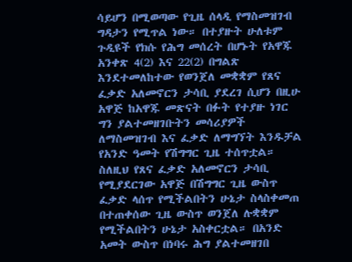ሳይሆን በሚወጣው የጊዜ ሰላዲ የማስመዝገብ ግዳታን የሚጥል ነው። በተያዙት ሁለቱም ጉዲዩች የክሱ የሕግ መሰረት በሆኑት የአዋጁ አንቀጽ 4(2) እና 22(2) በግልጽ እንደተመለከተው የወንጀለ መቋቋም የጸና ፈቃድ አለመኖርን ታሳቢ ያደረገ ሲሆን በዚሁ አዋጅ ከአዋጁ መጽናት በፉት የተያዙ ነገር ግን ያልተመዘገቡትን መሳሪያዎች ለማስመዝገብ እና ፈቃድ ለማግኘት እንዱቻል የአንድ ዓመት የሽግግር ጊዜ ተሰጥቷል። ስለዚህ የጸና ፈቃድ አለመኖርን ታሳቢ የሚያደርገው አዋጅ በሽግግር ጊዜ ውስጥ ፈቃድ ላሰጥ የሚችልበትን ሁኔታ ስላስቀመጠ በተጠቀሰው ጊዜ ውስጥ ወንጀለ ሉቋቋም የሚችልበትን ሁኔታ አስቀርቷል። በአንድ አመት ውስጥ በነባሩ ሕግ ያልተመዘገበ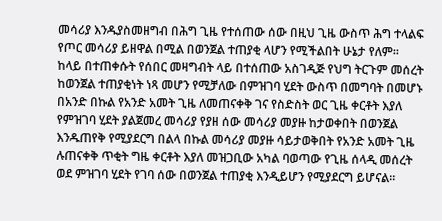መሳሪያ እንዱያስመዘግብ በሕግ ጊዜ የተሰጠው ሰው በዚህ ጊዜ ውስጥ ሕግ ተላልፍ የጦር መሳሪያ ይዘዋል በሚል በወንጀል ተጠያቂ ላሆን የሚችልበት ሁኔታ የለም።
ከላይ በተጠቀሱት የሰበር መዛግብት ላይ በተሰጠው አስገዲጅ የህግ ትርጉም መሰረት ከወንጀል ተጠያቂነት ነጻ መሆን የሚቻለው በምዝገባ ሂደት ውስጥ በመግባት በመሆኑ በአንድ በኩል የአንድ አመት ጊዜ ለመጠናቀቅ ገና የስድስት ወር ጊዜ ቀርቶት እያለ የምዝገባ ሂደት ያልጀመረ መሳሪያ የያዘ ሰው መሳሪያ መያዙ ከታወቀበት በወንጀል እንዱጠየቅ የሚያደርግ በልላ በኩል መሳሪያ መያዙ ሳይታወቅበት የአንድ አመት ጊዜ ሉጠናቀቅ ጥቂት ግዜ ቀርቶት እያለ መዝጋቢው አካል ባወጣው የጊዜ ሰላዲ መሰረት ወደ ምዝገባ ሂደት የገባ ሰው በወንጀል ተጠያቂ እንዲይሆን የሚያደርግ ይሆናል።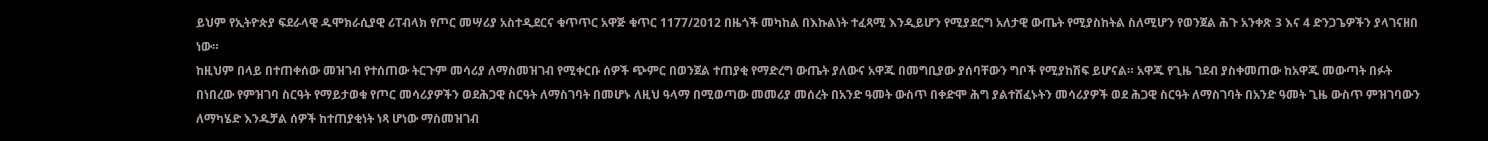ይህም የኢትዮጵያ ፍደራላዊ ዱሞክራሲያዊ ሪፐብላክ የጦር መሣሪያ አስተዲደርና ቁጥጥር አዋጅ ቁጥር 1177/2012 በዜጎች መካከል በእኩልነት ተፈጻሚ እንዲይሆን የሚያደርግ አለታዊ ውጤት የሚያስከትል ስለሚሆን የወንጀል ሕጉ አንቀጽ 3 እና 4 ድንጋጌዎችን ያላገናዘበ ነው።
ከዚህም በላይ በተጠቀሰው መዝገብ የተሰጠው ትርጉም መሳሪያ ለማስመዝገብ የሚቀርቡ ሰዎች ጭምር በወንጀል ተጠያቂ የማድረግ ውጤት ያለውና አዋጁ በመግቢያው ያሰባቸውን ግቦች የሚያከሽፍ ይሆናል። አዋጁ የጊዜ ገደብ ያስቀመጠው ከአዋጁ መውጣት በፉት በነበረው የምዝገባ ስርዓት የማይታወቁ የጦር መሳሪያዎችን ወደሕጋዊ ስርዓት ለማስገባት በመሆኑ ለዚህ ዓላማ በሚወጣው መመሪያ መሰረት በአንድ ዓመት ውስጥ በቀድሞ ሕግ ያልተሸፈኑትን መሳሪያዎች ወደ ሕጋዊ ስርዓት ለማስገባት በአንድ ዓመት ጊዜ ውስጥ ምዝገባውን ለማካሄድ እንዱቻል ሰዎች ከተጠያቂነት ነጻ ሆነው ማስመዝገብ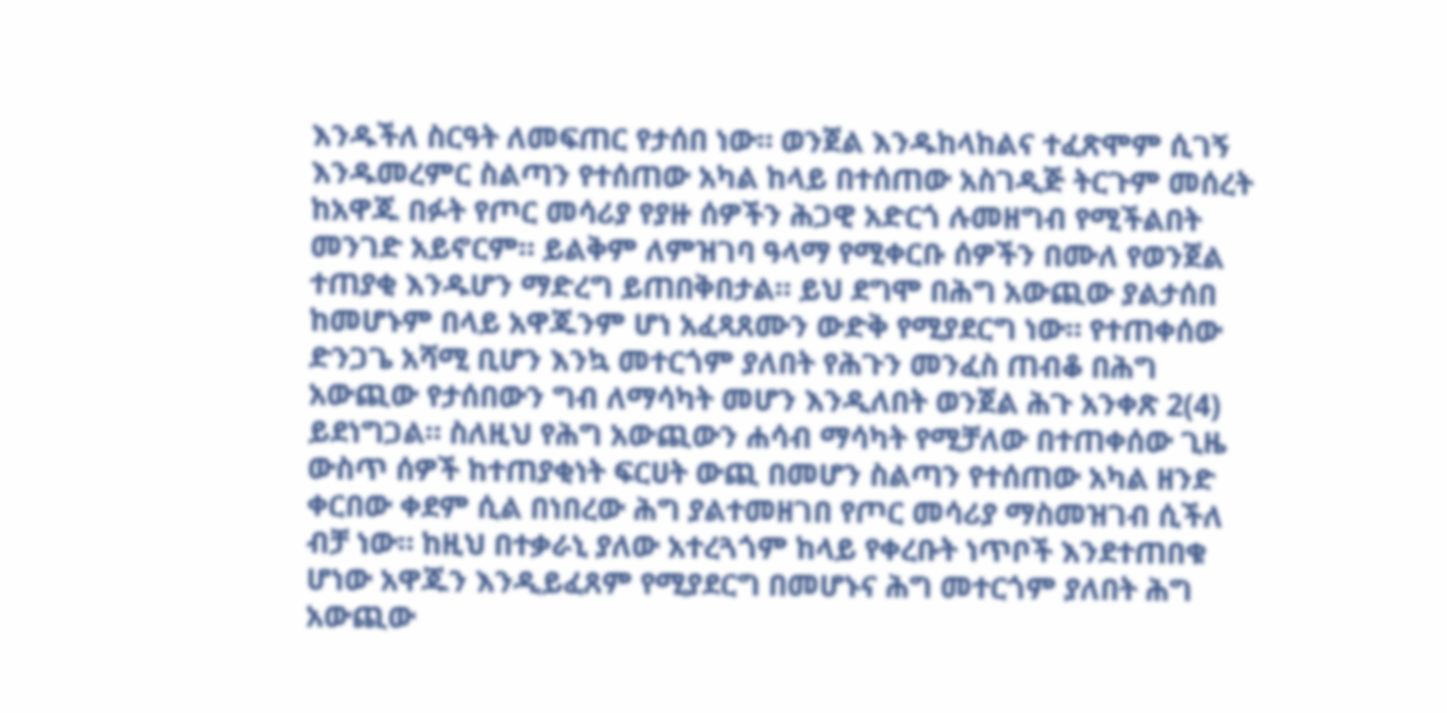እንዱችለ ስርዓት ለመፍጠር የታሰበ ነው። ወንጀል እንዱከላከልና ተፈጽሞም ሲገኝ እንዱመረምር ስልጣን የተሰጠው አካል ከላይ በተሰጠው አስገዲጅ ትርጉም መሰረት ከአዋጁ በፉት የጦር መሳሪያ የያዙ ሰዎችን ሕጋዊ አድርጎ ሉመዘግብ የሚችልበት መንገድ አይኖርም። ይልቅም ለምዝገባ ዓላማ የሚቀርቡ ሰዎችን በሙለ የወንጀል ተጠያቂ እንዱሆን ማድረግ ይጠበቅበታል። ይህ ደግሞ በሕግ አውጪው ያልታሰበ ከመሆኑም በላይ አዋጁንም ሆነ አፈጻጸሙን ውድቅ የሚያደርግ ነው። የተጠቀሰው ድንጋጌ አሻሚ ቢሆን እንኳ መተርጎም ያለበት የሕጉን መንፈስ ጠብቆ በሕግ አውጪው የታሰበውን ግብ ለማሳካት መሆን እንዲለበት ወንጀል ሕጉ አንቀጽ 2(4) ይደነግጋል። ስለዚህ የሕግ አውጪውን ሐሳብ ማሳካት የሚቻለው በተጠቀሰው ጊዜ ውስጥ ሰዎች ከተጠያቂነት ፍርሀት ውጪ በመሆን ስልጣን የተሰጠው አካል ዘንድ ቀርበው ቀደም ሲል በነበረው ሕግ ያልተመዘገበ የጦር መሳሪያ ማስመዝገብ ሲችለ ብቻ ነው። ከዚህ በተቃራኒ ያለው አተረጓጎም ከላይ የቀረቡት ነጥቦች እንደተጠበቁ ሆነው አዋጁን እንዲይፈጸም የሚያደርግ በመሆኑና ሕግ መተርጎም ያለበት ሕግ አውጪው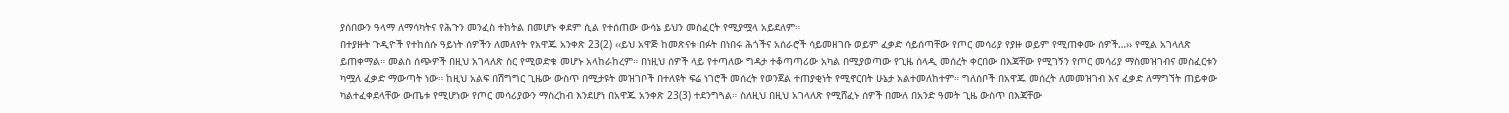ያሰበውን ዓላማ ለማሳካትና የሕጉን መንፈስ ተከትል በመሆኑ ቀደም ሲል የተሰጠው ውሳኔ ይህን መስፈርት የሚያሟላ አይደለም።
በተያዙት ጉዲዮች የተከሰሱ ዓይነት ሰዎችን ለመለየት የአዋጁ አንቀጽ 23(2) ‹‹ይህ አዋጅ ከመጽናቱ በፉት በነበሩ ሕጎችና አሰራሮች ሳይመዘገቡ ወይም ፈቃድ ሳይሰጣቸው የጦር መሳሪያ የያዙ ወይም የሚጠቀሙ ሰዎች…›› የሚል አገላለጽ ይጠቀማል። መልስ ሰጭዎች በዚህ አገላለጽ ስር የሚወድቁ መሆኑ አላከራከረም። በነዚህ ሰዎች ላይ የተጣለው ግዳታ ተቆጣጣሪው አካል በሚያወጣው የጊዜ ሰላዲ መሰረት ቀርበው በእጃቸው የሚገኝን የጦር መሳሪያ ማስመዝገብና መስፈርቱን ካሟለ ፈቃድ ማውጣት ነው። ከዚህ አልፍ በሽግግር ጊዜው ውስጥ በሚታዩት መዝገቦች በተለዩት ፍሬ ነገሮች መሰረት የወንጀል ተጠያቂነት የሚኖርበት ሁኔታ አልተመለከተም። ግለሰቦች በአዋጁ መሰረት ለመመዝገብ እና ፈቃድ ለማግኘት ጠይቀው ካልተፈቀደላቸው ውጤቱ የሚሆነው የጦር መሳሪያውን ማስረከብ እንደሆነ በአዋጁ አንቀጽ 23(3) ተደንግጓል። ስለዚህ በዚህ አገላለጽ የሚሸፈኑ ሰዎች በሙለ በአንድ ዓመት ጊዜ ውስጥ በእጃቸው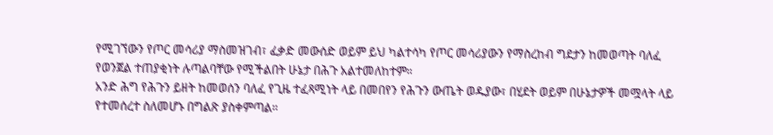የሚገኘውን የጦር መሳሪያ ማስመዝገብ፣ ፈቃድ መውሰድ ወይም ይህ ካልተሳካ የጦር መሳሪያውን የማስረከብ ግደታን ከመወጣት ባለፈ የወንጀል ተጠያቂነት ሉጣልባቸው የሚችልበት ሁኔታ በሕጉ አልተመለከተም።
አንድ ሕግ የሕጉን ይዘት ከመወሰን ባለፈ የጊዜ ተፈጻሚነት ላይ በመበየን የሕጉን ውጤት ወዱያው፣ በሂደት ወይም በሁኔታዎች መሟላት ላይ የተመሰረተ ስለመሆኑ በግልጽ ያስቀምጣል።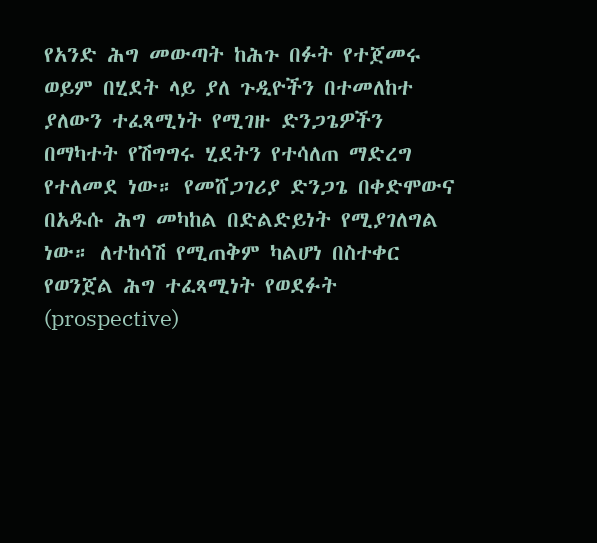የአንድ ሕግ መውጣት ከሕጉ በፉት የተጀመሩ ወይም በሂደት ላይ ያለ ጉዲዮችን በተመለከተ ያለውን ተፈጻሚነት የሚገዙ ድንጋጌዎችን በማካተት የሽግግሩ ሂደትን የተሳለጠ ማድረግ የተለመደ ነው። የመሸጋገሪያ ድንጋጌ በቀድሞውና በአዱሱ ሕግ መካከል በድልድይነት የሚያገለግል ነው። ለተከሳሽ የሚጠቅም ካልሆነ በስተቀር የወንጀል ሕግ ተፈጻሚነት የወደፉት (prospective)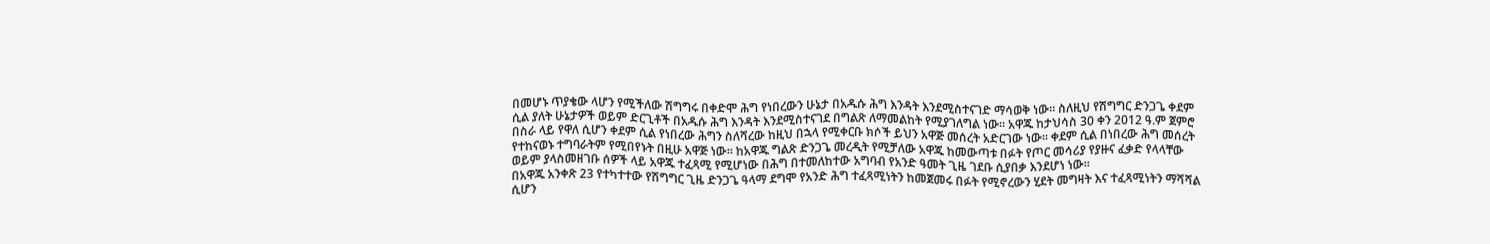በመሆኑ ጥያቄው ላሆን የሚችለው ሽግግሩ በቀድሞ ሕግ የነበረውን ሁኔታ በአዱሱ ሕግ እንዳት እንደሚስተናገድ ማሳወቅ ነው። ስለዚህ የሽግግር ድንጋጌ ቀደም ሲል ያለት ሁኔታዎች ወይም ድርጊቶች በአዱሱ ሕግ እንዳት እንደሚስተናገደ በግልጽ ለማመልከት የሚያገለግል ነው። አዋጁ ከታህሳስ 30 ቀን 2012 ዓ.ም ጀምሮ በስራ ላይ የዋለ ሲሆን ቀደም ሲል የነበረው ሕግን ስለሻረው ከዚህ በኋላ የሚቀርቡ ክሶች ይህን አዋጅ መሰረት አድርገው ነው። ቀደም ሲል በነበረው ሕግ መሰረት የተከናወኑ ተግባራትም የሚበየኑት በዚሁ አዋጅ ነው። ከአዋጁ ግልጽ ድንጋጌ መረዲት የሚቻለው አዋጁ ከመውጣቱ በፉት የጦር መሳሪያ የያዙና ፈቃድ የላላቸው ወይም ያላስመዘገቡ ሰዎች ላይ አዋጁ ተፈጻሚ የሚሆነው በሕግ በተመለከተው አግባብ የአንድ ዓመት ጊዜ ገደቡ ሲያበቃ እንደሆነ ነው።
በአዋጁ አንቀጽ 23 የተካተተው የሽግግር ጊዜ ድንጋጌ ዓላማ ደግሞ የአንድ ሕግ ተፈጻሚነትን ከመጀመሩ በፉት የሚኖረውን ሂደት መግዛት እና ተፈጻሚነትን ማሻሻል ሲሆን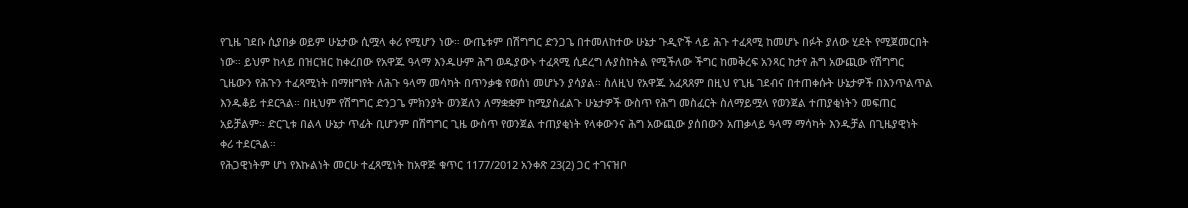የጊዜ ገደቡ ሲያበቃ ወይም ሁኔታው ሲሟላ ቀሪ የሚሆን ነው። ውጤቱም በሽግግር ድንጋጌ በተመለከተው ሁኔታ ጉዲዮች ላይ ሕጉ ተፈጻሚ ከመሆኑ በፉት ያለው ሂደት የሚጀመርበት ነው። ይህም ከላይ በዝርዝር ከቀረበው የአዋጁ ዓላማ እንዱሁም ሕግ ወዱያውኑ ተፈጻሚ ሲደረግ ሉያስከትል የሚችለው ችግር ከመቅረፍ አንጻር ከታየ ሕግ አውጪው የሽግግር ጊዜውን የሕጉን ተፈጻሚነት በማዘግየት ለሕጉ ዓላማ መሳካት በጥንቃቄ የወሰነ መሆኑን ያሳያል። ስለዚህ የአዋጁ አፈጻጸም በዚህ የጊዜ ገደብና በተጠቀሱት ሁኔታዎች በእንጥልጥል እንዱቆይ ተደርጓል። በዚህም የሽግግር ድንጋጌ ምክንያት ወንጀለን ለማቋቋም ከሚያስፈልጉ ሁኔታዎች ውስጥ የሕግ መስፈርት ስለማይሟላ የወንጀል ተጠያቂነትን መፍጠር አይቻልም። ድርጊቱ በልላ ሁኔታ ጥፊት ቢሆንም በሽግግር ጊዜ ውስጥ የወንጀል ተጠያቂነት የላቀውንና ሕግ አውጪው ያሰበውን አጠቃላይ ዓላማ ማሳካት እንዱቻል በጊዜያዊነት ቀሪ ተደርጓል።
የሕጋዊነትም ሆነ የእኩልነት መርሁ ተፈጻሚነት ከአዋጅ ቁጥር 1177/2012 አንቀጽ 23(2) ጋር ተገናዝቦ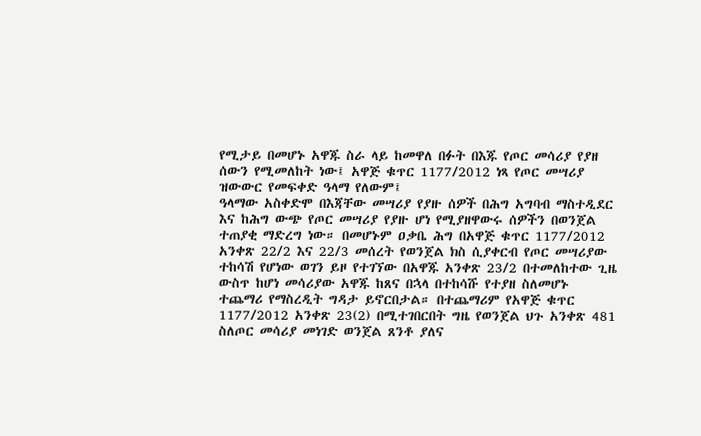የሚታይ በመሆኑ አዋጁ ስራ ላይ ከመዋለ በፉት በእጁ የጦር መሳሪያ የያዘ ሰውን የሚመለከት ነው፤ አዋጅ ቁጥር 1177/2012 ነጻ የጦር መሣሪያ ዝውውር የመፍቀድ ዓላማ የለውም፤
ዓላማው አስቀድሞ በእጃቸው መሣሪያ የያዙ ሰዎች በሕግ አግባብ ማስተዲደር እና ከሕግ ውጭ የጦር መሣሪያ የያዙ ሆነ የሚያዘዋውሩ ሰዎችን በወንጀል ተጠያቂ ማድረግ ነው። በመሆኑም ዐቃቤ ሕግ በአዋጅ ቁጥር 1177/2012 አንቀጽ 22/2 እና 22/3 መሰረት የወንጀል ክስ ሲያቀርብ የጦር መሣሪያው ተከሳሽ የሆነው ወገን ይዞ የተገኘው በአዋጁ አንቀጽ 23/2 በተመለከተው ጊዜ ውስጥ ከሆነ መሳሪያው አዋጁ ከጸና በኋላ በተከሳሹ የተያዘ ስለመሆኑ ተጨማሪ የማስረዲት ግዳታ ይኖርበታል። በተጨማሪም የአዋጅ ቁጥር 1177/2012 አንቀጽ 23(2) በሚተገበርበት ግዜ የወንጀል ህጉ አንቀጽ 481 ስለጦር መሳሪያ መነገድ ወንጀል ጸንቶ ያለና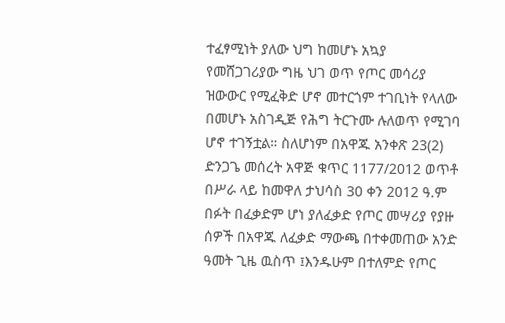ተፈፃሚነት ያለው ህግ ከመሆኑ አኳያ የመሸጋገሪያው ግዜ ህገ ወጥ የጦር መሳሪያ ዝውውር የሚፈቅድ ሆኖ መተርጎም ተገቢነት የላለው በመሆኑ አስገዲጅ የሕግ ትርጉሙ ሉለወጥ የሚገባ ሆኖ ተገኝቷል። ስለሆነም በአዋጁ አንቀጽ 23(2) ድንጋጌ መሰረት አዋጅ ቁጥር 1177/2012 ወጥቶ በሥራ ላይ ከመዋለ ታህሳስ 30 ቀን 2012 ዓ.ም በፉት በፈቃድም ሆነ ያለፈቃድ የጦር መሣሪያ የያዙ ሰዎች በአዋጁ ለፈቃድ ማውጫ በተቀመጠው አንድ ዓመት ጊዜ ዉስጥ ፤እንዱሁም በተለምድ የጦር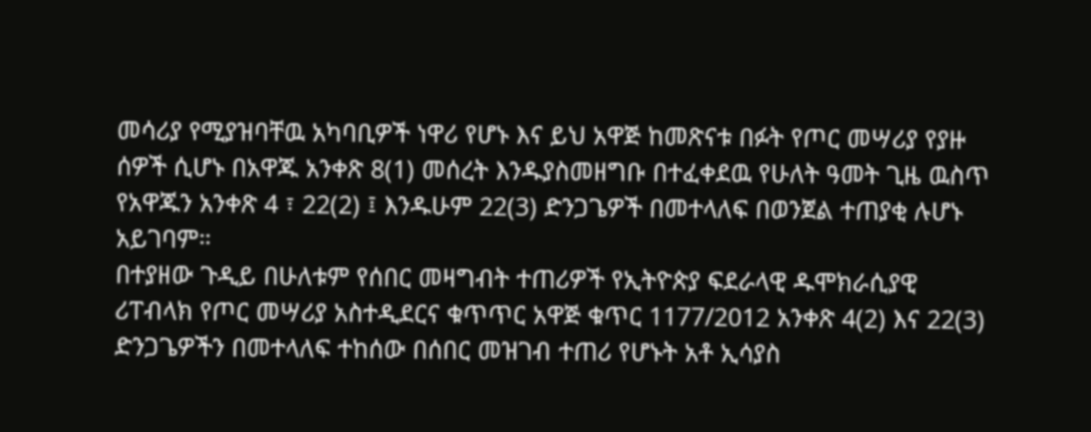መሳሪያ የሚያዝባቸዉ አካባቢዎች ነዋሪ የሆኑ እና ይህ አዋጅ ከመጽናቱ በፉት የጦር መሣሪያ የያዙ ሰዎች ሲሆኑ በአዋጁ አንቀጽ 8(1) መሰረት እንዱያስመዘግቡ በተፈቀደዉ የሁለት ዓመት ጊዜ ዉስጥ የአዋጁን አንቀጽ 4 ፣ 22(2) ፤ እንዱሁም 22(3) ድንጋጌዎች በመተላለፍ በወንጀል ተጠያቂ ሉሆኑ አይገባም።
በተያዘው ጉዲይ በሁለቱም የሰበር መዛግብት ተጠሪዎች የኢትዮጵያ ፍደራላዊ ዱሞክራሲያዊ ሪፐብላክ የጦር መሣሪያ አስተዲደርና ቁጥጥር አዋጅ ቁጥር 1177/2012 አንቀጽ 4(2) እና 22(3) ድንጋጌዎችን በመተላለፍ ተከሰው በሰበር መዝገብ ተጠሪ የሆኑት አቶ ኢሳያስ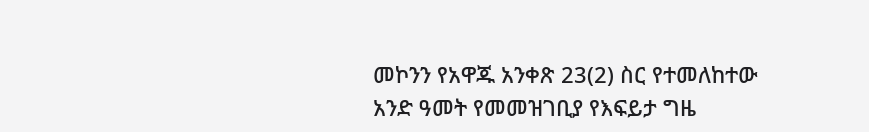መኮንን የአዋጁ አንቀጽ 23(2) ስር የተመለከተው አንድ ዓመት የመመዝገቢያ የእፍይታ ግዜ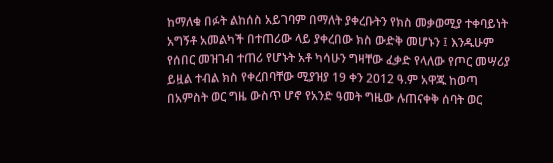ከማለቁ በፉት ልከሰስ አይገባም በማለት ያቀረቡትን የክስ መቃወሚያ ተቀባይነት አግኝቶ አመልካች በተጠሪው ላይ ያቀረበው ክስ ውድቅ መሆኑን ፤ እንዱሁም የሰበር መዝገብ ተጠሪ የሆኑት አቶ ካሳሁን ግዛቸው ፈቃድ የላለው የጦር መሣሪያ ይዟል ተብል ክስ የቀረበባቸው ሚያዝያ 19 ቀን 2012 ዓ.ም አዋጁ ከወጣ በአምስት ወር ግዜ ውስጥ ሆኖ የአንድ ዓመት ግዜው ሉጠናቀቅ ሰባት ወር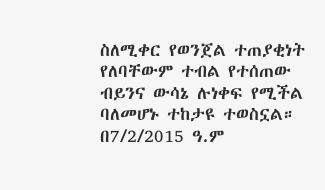ስለሚቀር የወንጀል ተጠያቂነት የለባቸውም ተብል የተሰጠው ብይንና ውሳኔ ሉነቀፍ የሚችል ባለመሆኑ ተከታዩ ተወስኗል።
በ7/2/2015 ዓ.ም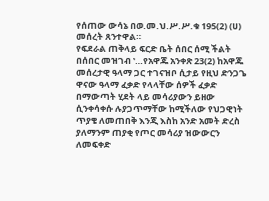የሰጠው ውሳኔ በወ.መ.ህ.ሥ.ሥ.ቁ 195(2) (ሀ) መሰረት ጸንተዋል።
የፍደራል ጠቅላይ ፍርድ ቤት ሰበር ሰሚ ችልት በሰበር መዝገብ ‛…የአዋጁ አንቀጽ 23(2) ከአዋጁ መሰረታዊ ዓላማ ጋር ተገናዝቦ ሲታይ የዚህ ድንጋጌ ዋናው ዓላማ ፈቃድ የላላቸው ሰዎች ፈቃድ በማውጣት ሂደት ላይ መሳሪያውን ይዘው ሲንቀሳቀሱ ሉያጋጥማቸው ከሚችለው የህጋዊነት ጥያቄ ለመጠበቅ እንጂ እስከ አንድ አመት ድረስ ያለማንም ጠያቂ የጦር መሳሪያ ዝውውርን ለመፍቀድ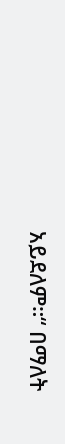አይደለም።“ በማለት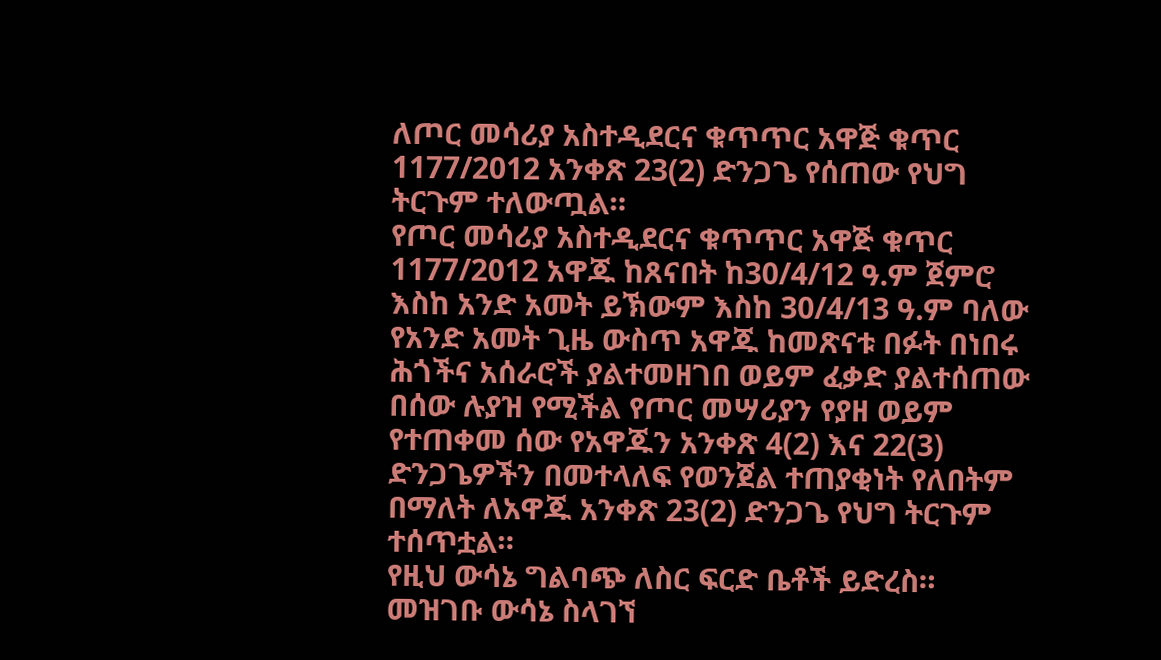ለጦር መሳሪያ አስተዲደርና ቁጥጥር አዋጅ ቁጥር 1177/2012 አንቀጽ 23(2) ድንጋጌ የሰጠው የህግ ትርጉም ተለውጧል።
የጦር መሳሪያ አስተዲደርና ቁጥጥር አዋጅ ቁጥር 1177/2012 አዋጁ ከጸናበት ከ30/4/12 ዓ.ም ጀምሮ እስከ አንድ አመት ይኽውም እስከ 30/4/13 ዓ.ም ባለው የአንድ አመት ጊዜ ውስጥ አዋጁ ከመጽናቱ በፉት በነበሩ ሕጎችና አሰራሮች ያልተመዘገበ ወይም ፈቃድ ያልተሰጠው በሰው ሉያዝ የሚችል የጦር መሣሪያን የያዘ ወይም የተጠቀመ ሰው የአዋጁን አንቀጽ 4(2) እና 22(3) ድንጋጌዎችን በመተላለፍ የወንጀል ተጠያቂነት የለበትም በማለት ለአዋጁ አንቀጽ 23(2) ድንጋጌ የህግ ትርጉም ተሰጥቷል።
የዚህ ውሳኔ ግልባጭ ለስር ፍርድ ቤቶች ይድረስ።
መዝገቡ ውሳኔ ስላገኘ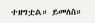ተዘግቷል። ይመለስ።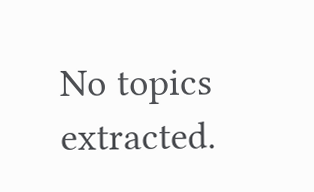No topics extracted.